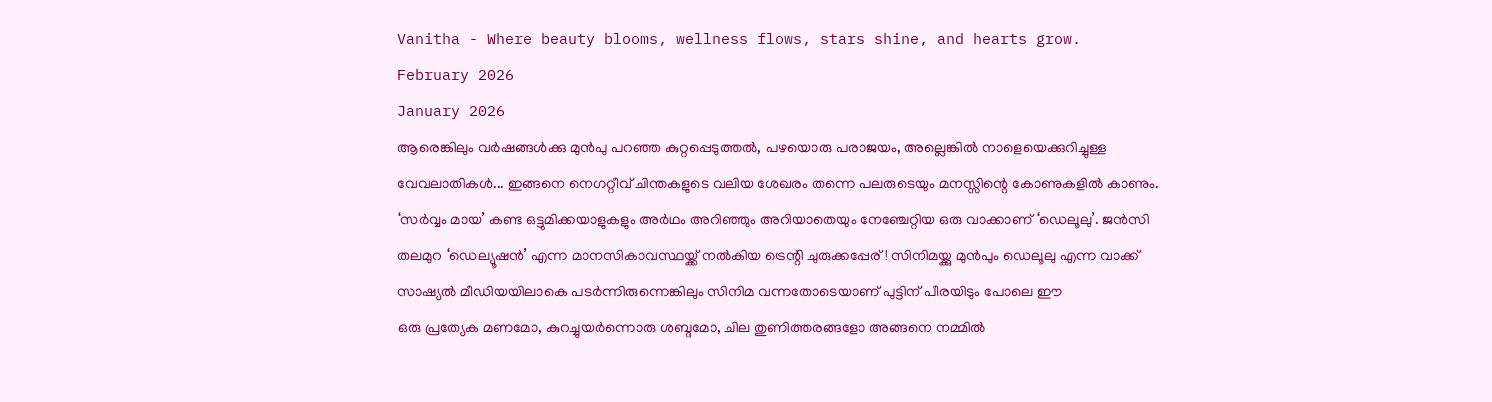Vanitha - Where beauty blooms, wellness flows, stars shine, and hearts grow.
February 2026
January 2026
ആരെങ്കിലും വർഷങ്ങൾക്കു മുൻപു പറഞ്ഞ കുറ്റപ്പെടുത്തൽ, പഴയൊരു പരാജയം, അല്ലെങ്കിൽ നാളെയെക്കുറിച്ചുള്ള വേവലാതികൾ... ഇങ്ങനെ നെഗറ്റീവ് ചിന്തകളുടെ വലിയ ശേഖരം തന്നെ പലരുടെയും മനസ്സിന്റെ കോണുകളിൽ കാണും.
‘സർവ്വം മായ’ കണ്ട ഒട്ടുമിക്കയാളുകളും അർഥം അറിഞ്ഞും അറിയാതെയും നേഞ്ചേറ്റിയ ഒരു വാക്കാണ് ‘ഡെലൂലു’. ജൻസി തലമുറ ‘ഡെല്യൂഷൻ’ എന്ന മാനസികാവസ്ഥയ്ക്ക് നൽകിയ ട്രെന്റി ചുരുക്കപ്പേര്! സിനിമയ്ക്കു മുൻപും ഡെലൂലു എന്ന വാക്ക് സാഷ്യൽ മീഡിയയിലാകെ പടർന്നിരുന്നെങ്കിലും സിനിമ വന്നതോടെയാണ് പുട്ടിന് പീരയിടും പോലെ ഈ
ഒരു പ്രത്യേക മണമോ, കുറച്ചുയർന്നൊരു ശബ്ദമോ, ചില തുണിത്തരങ്ങളോ അങ്ങനെ നമ്മിൽ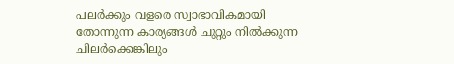പലർക്കും വളരെ സ്വാഭാവികമായി തോന്നുന്ന കാര്യങ്ങൾ ചുറ്റും നിൽക്കുന്ന ചിലർക്കെങ്കിലും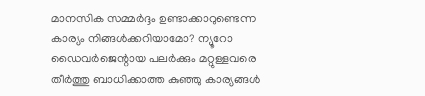മാനസിക സമ്മർദ്ദം ഉണ്ടാക്കാറുണ്ടെന്ന കാര്യം നിങ്ങൾക്കറിയാമോ? ന്യൂറോ ഡൈവർജെന്റായ പലർക്കും മറ്റുള്ളവരെ തീർത്തു ബാധിക്കാത്ത കുഞ്ഞു കാര്യങ്ങൾ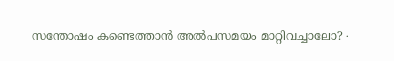സന്തോഷം കണ്ടെത്താൻ അൽപസമയം മാറ്റിവച്ചാലോ? ∙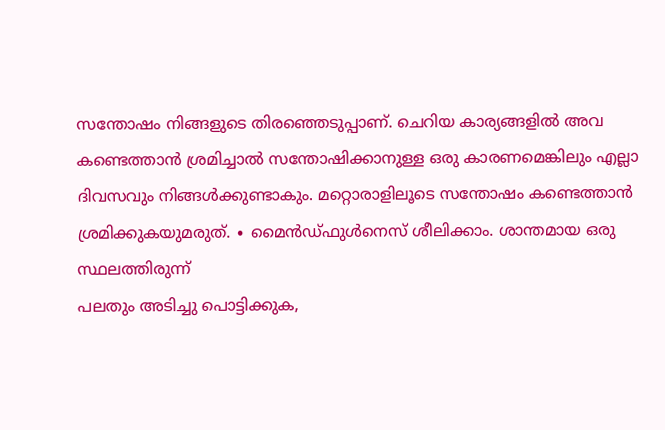സന്തോഷം നിങ്ങളുടെ തിരഞ്ഞെടുപ്പാണ്. ചെറിയ കാര്യങ്ങളിൽ അവ കണ്ടെത്താൻ ശ്രമിച്ചാൽ സന്തോഷിക്കാനുള്ള ഒരു കാരണമെങ്കിലും എല്ലാ ദിവസവും നിങ്ങൾക്കുണ്ടാകും. മറ്റൊരാളിലൂടെ സന്തോഷം കണ്ടെത്താൻ ശ്രമിക്കുകയുമരുത്. ∙ മൈൻഡ്ഫുൾനെസ് ശീലിക്കാം. ശാന്തമായ ഒരു സ്ഥലത്തിരുന്ന്
പലതും അടിച്ചു പൊട്ടിക്കുക,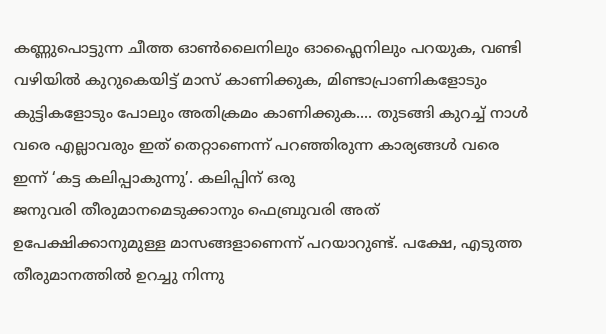കണ്ണുപൊട്ടുന്ന ചീത്ത ഓൺലൈനിലും ഓഫ്ലൈനിലും പറയുക, വണ്ടി വഴിയിൽ കുറുകെയിട്ട് മാസ് കാണിക്കുക, മിണ്ടാപ്രാണികളോടും കുട്ടികളോടും പോലും അതിക്രമം കാണിക്കുക.... തുടങ്ങി കുറച്ച് നാൾ വരെ എല്ലാവരും ഇത് തെറ്റാണെന്ന് പറഞ്ഞിരുന്ന കാര്യങ്ങൾ വരെ ഇന്ന് ‘കട്ട കലിപ്പാകുന്നു’. കലിപ്പിന് ഒരു
ജനുവരി തീരുമാനമെടുക്കാനും ഫെബ്രുവരി അത് ഉപേക്ഷിക്കാനുമുള്ള മാസങ്ങളാണെന്ന് പറയാറുണ്ട്. പക്ഷേ, എടുത്ത തീരുമാനത്തിൽ ഉറച്ചു നിന്നു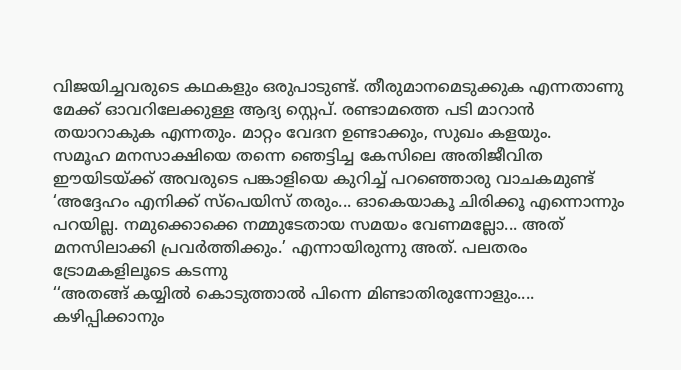വിജയിച്ചവരുടെ കഥകളും ഒരുപാടുണ്ട്. തീരുമാനമെടുക്കുക എന്നതാണു മേക്ക് ഓവറിലേക്കുള്ള ആദ്യ സ്റ്റെപ്. രണ്ടാമത്തെ പടി മാറാൻ തയാറാകുക എന്നതും. മാറ്റം വേദന ഉണ്ടാക്കും, സുഖം കളയും.
സമൂഹ മനസാക്ഷിയെ തന്നെ ഞെട്ടിച്ച കേസിലെ അതിജീവിത ഈയിടയ്ക്ക് അവരുടെ പങ്കാളിയെ കുറിച്ച് പറഞ്ഞൊരു വാചകമുണ്ട് ‘അദ്ദേഹം എനിക്ക് സ്പെയിസ് തരും... ഓകെയാകൂ ചിരിക്കൂ എന്നൊന്നും പറയില്ല. നമുക്കൊക്കെ നമ്മുടേതായ സമയം വേണമല്ലോ... അത് മനസിലാക്കി പ്രവർത്തിക്കും.’ എന്നായിരുന്നു അത്. പലതരം ട്രോമകളിലൂടെ കടന്നു
‘‘അതങ്ങ് കയ്യിൽ കൊടുത്താൽ പിന്നെ മിണ്ടാതിരുന്നോളും.... കഴിപ്പിക്കാനും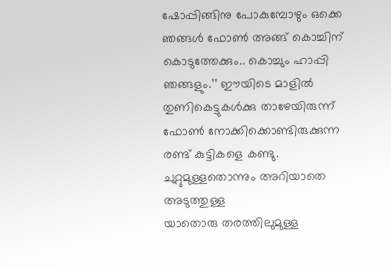ഷോപ്പിങ്ങിനു പോകുമ്പോഴും ഒക്കെ ഞങ്ങൾ ഫോൺ അങ്ങ് കൊച്ചിന് കൊടുത്തേക്കും.. കൊച്ചും ഹാപ്പി ഞങ്ങളും.’’ ഈയിടെ മാളിൽ തുണികെട്ടുകൾക്കു താഴേയിരുന്ന് ഫോൺ നോക്കിക്കൊണ്ടിരുക്കുന്ന രണ്ട് കുട്ടികളെ കണ്ടു. ചുറ്റുമുള്ളതൊന്നും അറിയാതെ അടുത്തുള്ള
യാതൊരു തരത്തിലുമുള്ള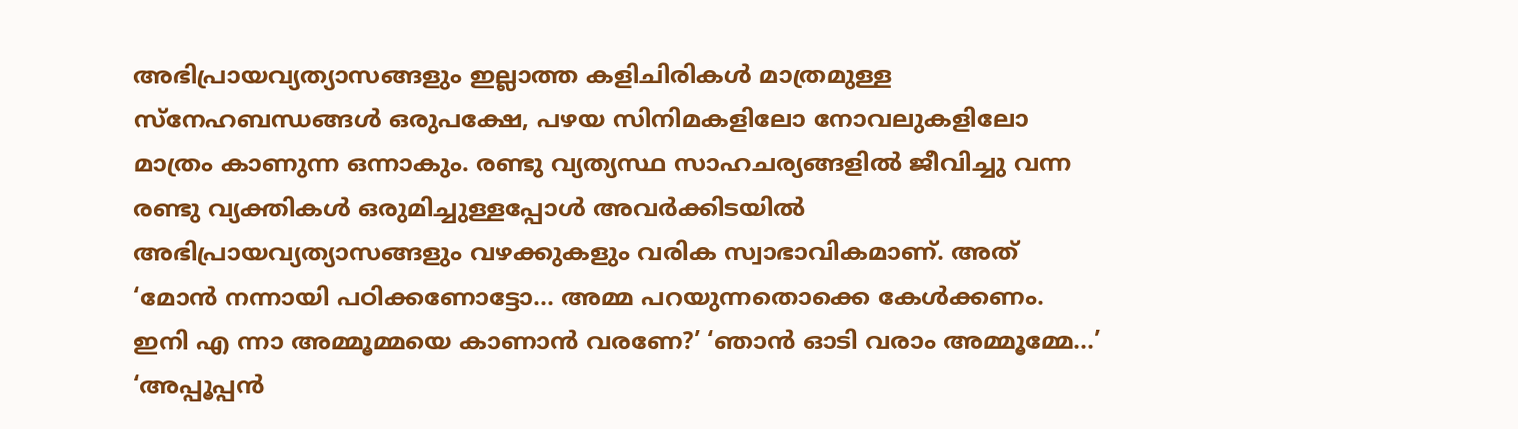അഭിപ്രായവ്യത്യാസങ്ങളും ഇല്ലാത്ത കളിചിരികൾ മാത്രമുള്ള സ്നേഹബന്ധങ്ങൾ ഒരുപക്ഷേ, പഴയ സിനിമകളിലോ നോവലുകളിലോ മാത്രം കാണുന്ന ഒന്നാകും. രണ്ടു വ്യത്യസ്ഥ സാഹചര്യങ്ങളിൽ ജീവിച്ചു വന്ന രണ്ടു വ്യക്തികൾ ഒരുമിച്ചുള്ളപ്പോൾ അവർക്കിടയിൽ അഭിപ്രായവ്യത്യാസങ്ങളും വഴക്കുകളും വരിക സ്വാഭാവികമാണ്. അത്
‘മോൻ നന്നായി പഠിക്കണോട്ടോ... അമ്മ പറയുന്നതൊക്കെ കേൾക്കണം. ഇനി എ ന്നാ അമ്മൂമ്മയെ കാണാൻ വരണേ?’ ‘ഞാൻ ഓടി വരാം അമ്മൂമ്മേ...’ ‘അപ്പൂപ്പൻ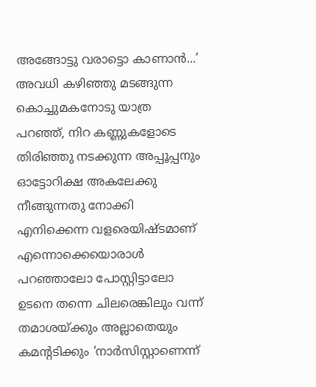അങ്ങോട്ടു വരാട്ടൊ കാണാൻ...’ അവധി കഴിഞ്ഞു മടങ്ങുന്ന കൊച്ചുമകനോടു യാത്ര പറഞ്ഞ്, നിറ കണ്ണുകളോടെ തിരിഞ്ഞു നടക്കുന്ന അപ്പൂപ്പനും ഓട്ടോറിക്ഷ അകലേക്കു നീങ്ങുന്നതു നോക്കി
എനിക്കെന്ന വളരെയിഷ്ടമാണ് എന്നൊക്കെയൊരാൾ പറഞ്ഞാലോ പോസ്റ്റിട്ടാലോ ഉടനെ തന്നെ ചിലരെങ്കിലും വന്ന് തമാശയ്ക്കും അല്ലാതെയും കമന്റടിക്കും ‘നാർസിസ്റ്റാണെന്ന്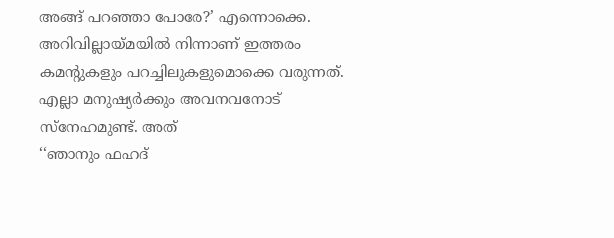അങ്ങ് പറഞ്ഞാ പോരേ?’ എന്നൊക്കെ. അറിവില്ലായ്മയിൽ നിന്നാണ് ഇത്തരം കമന്റുകളും പറച്ചിലുകളുമൊക്കെ വരുന്നത്. എല്ലാ മനുഷ്യർക്കും അവനവനോട് സ്നേഹമുണ്ട്. അത്
‘‘ഞാനും ഫഹദ്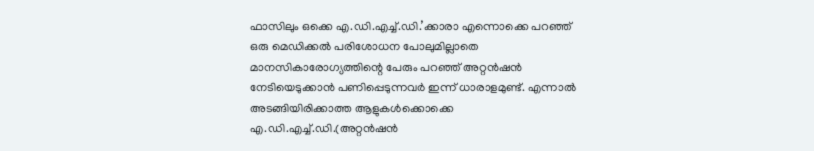ഫാസിലും ഒക്കെ എ.ഡി.എച്ച്.ഡി.’ക്കാരാ എന്നൊക്കെ പറഞ്ഞ് ഒരു മെഡിക്കൽ പരിശോധന പോലുമില്ലാതെ മാനസികാരോഗ്യത്തിന്റെ പേരും പറഞ്ഞ് അറ്റൻഷൻ നേടിയെടുക്കാൻ പണിപ്പെടുന്നവർ ഇന്ന് ധാരാളമുണ്ട്. എന്നാൽ അടങ്ങിയിരിക്കാത്ത ആളുകൾക്കൊക്കെ എ.ഡി.എച്ച്.ഡി.(അറ്റൻഷൻ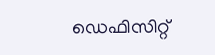ഡെഫിസിറ്റ്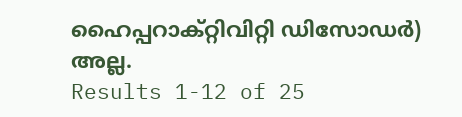ഹൈപ്പറാക്റ്റിവിറ്റി ഡിസോഡർ) അല്ല.
Results 1-12 of 25